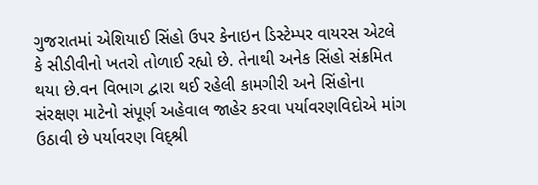ગુજરાતમાં એશિયાઈ સિંહો ઉપર કેનાઇન ડિસ્ટેમ્પર વાયરસ એટલે કે સીડીવીનો ખતરો તોળાઈ રહ્યો છે. તેનાથી અનેક સિંહો સંક્રમિત થયા છે.વન વિભાગ દ્વારા થઈ રહેલી કામગીરી અને સિંહોના સંરક્ષણ માટેનો સંપૂર્ણ અહેવાલ જાહેર કરવા પર્યાવરણવિદોએ માંગ ઉઠાવી છે પર્યાવરણ વિદ્શ્રી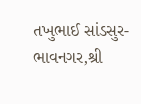તખુભાઈ સાંડસુર- ભાવનગર,શ્રી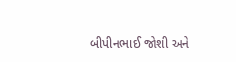બીપીનભાઈ જોશી અને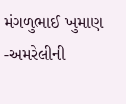મંગળુભાઈ ખુમાણ -અમરેલીની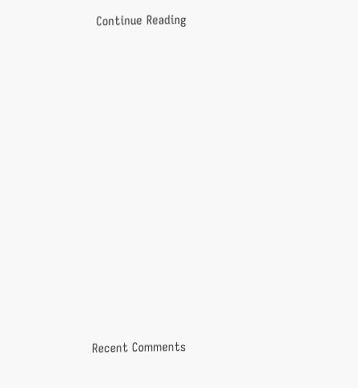Continue Reading



















Recent Comments